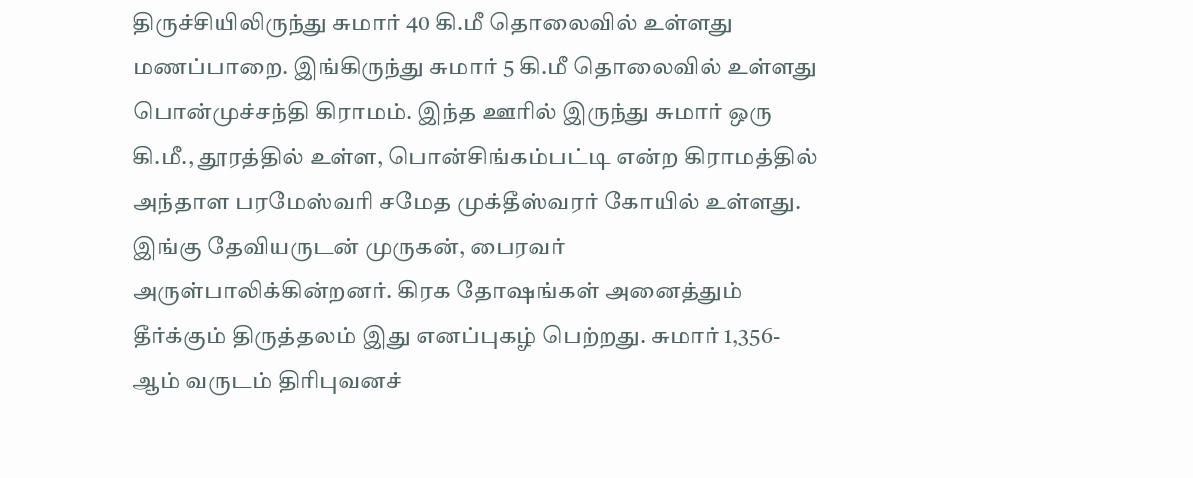திருச்சியிலிருந்து சுமார் 40 கி.மீ தொலைவில் உள்ளது மணப்பாறை. இங்கிருந்து சுமார் 5 கி.மீ தொலைவில் உள்ளது பொன்முச்சந்தி கிராமம். இந்த ஊரில் இருந்து சுமார் ஒரு கி.மீ., தூரத்தில் உள்ள, பொன்சிங்கம்பட்டி என்ற கிராமத்தில் அந்தாள பரமேஸ்வரி சமேத முக்தீஸ்வரர் கோயில் உள்ளது. இங்கு தேவியருடன் முருகன், பைரவர் அருள்பாலிக்கின்றனர். கிரக தோஷங்கள் அனைத்தும் தீர்க்கும் திருத்தலம் இது எனப்புகழ் பெற்றது. சுமார் 1,356-ஆம் வருடம் திரிபுவனச்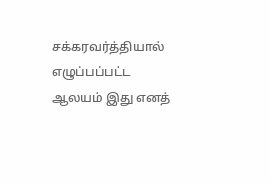சக்கரவர்த்தியால் எழுப்பப்பட்ட ஆலயம் இது எனத்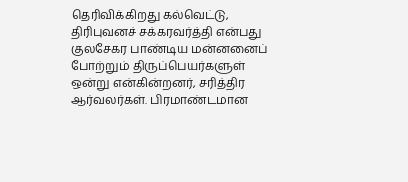தெரிவிக்கிறது கல்வெட்டு, திரிபுவனச் சக்கரவர்த்தி என்பது குலசேகர பாண்டிய மன்னனைப் போற்றும் திருப்பெயர்களுள் ஒன்று என்கின்றனர், சரித்திர ஆர்வலர்கள். பிரமாண்டமான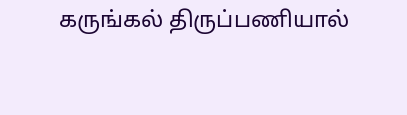கருங்கல் திருப்பணியால்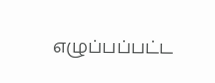எழுப்பப்பட்ட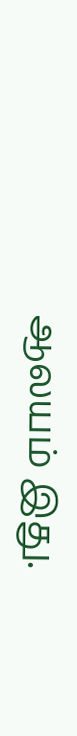ஆலயம் இது.